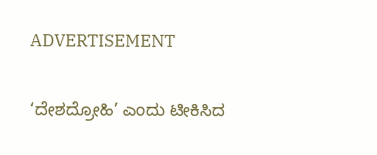ADVERTISEMENT

‘ದೇಶದ್ರೋಹಿ’ ಎಂದು ಟೀಕಿಸಿದ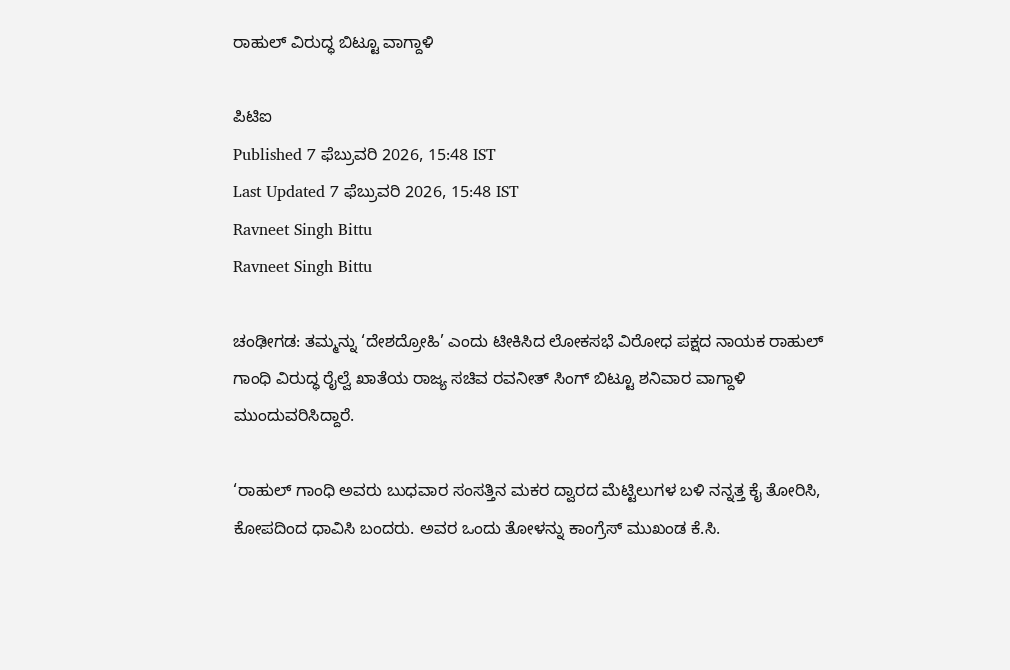ರಾಹುಲ್ ವಿರುದ್ಧ ಬಿಟ್ಟೂ ವಾಗ್ದಾಳಿ

ಪಿಟಿಐ
Published 7 ಫೆಬ್ರುವರಿ 2026, 15:48 IST
Last Updated 7 ಫೆಬ್ರುವರಿ 2026, 15:48 IST
Ravneet Singh Bittu
Ravneet Singh Bittu

ಚಂಢೀಗಡ: ತಮ್ಮನ್ನು ‘ದೇಶದ್ರೋಹಿ’ ಎಂದು ಟೀಕಿಸಿದ ಲೋಕಸಭೆ ವಿರೋಧ ಪಕ್ಷದ ನಾಯಕ ರಾಹುಲ್ ಗಾಂಧಿ ವಿರುದ್ಧ ರೈಲ್ವೆ ಖಾತೆಯ ರಾಜ್ಯ ಸಚಿವ ರವನೀತ್‌ ಸಿಂಗ್‌ ಬಿಟ್ಟೂ ಶನಿವಾರ ವಾಗ್ದಾಳಿ ಮುಂದುವರಿಸಿದ್ದಾರೆ.

‘ರಾಹುಲ್‌ ಗಾಂಧಿ ಅವರು ಬುಧವಾರ ಸಂಸತ್ತಿನ ಮಕರ ದ್ವಾರದ ಮೆಟ್ಟಿಲುಗಳ ಬಳಿ ನನ್ನತ್ತ ಕೈ ತೋರಿಸಿ, ಕೋಪದಿಂದ ಧಾವಿಸಿ ಬಂದರು. ಅವರ ಒಂದು ತೋಳನ್ನು ಕಾಂಗ್ರೆಸ್‌ ಮುಖಂಡ ಕೆ.ಸಿ.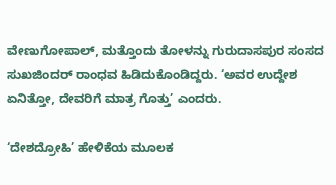ವೇಣುಗೋಪಾಲ್‌, ಮತ್ತೊಂದು ತೋಳನ್ನು ಗುರುದಾಸಪುರ ಸಂಸದ ಸುಖಜಿಂದರ್‌ ರಾಂಧವ ಹಿಡಿದುಕೊಂಡಿದ್ದರು. ‘ಅವರ ಉದ್ದೇಶ ಏನಿತ್ತೋ, ದೇವರಿಗೆ ಮಾತ್ರ ಗೊತ್ತು’ ಎಂದರು.

‘ದೇಶದ್ರೋಹಿ’ ಹೇಳಿಕೆಯ ಮೂಲಕ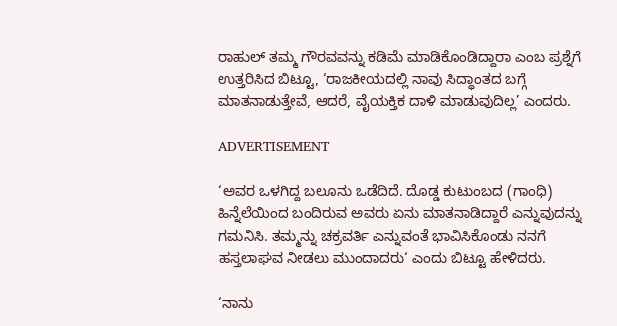ರಾಹುಲ್‌ ತಮ್ಮ ಗೌರವವನ್ನು ಕಡಿಮೆ ಮಾಡಿಕೊಂಡಿದ್ದಾರಾ ಎಂಬ ಪ್ರಶ್ನೆಗೆ ಉತ್ತರಿಸಿದ ಬಿಟ್ಟೂ, ‘ರಾಜಕೀಯದಲ್ಲಿ ನಾವು ಸಿದ್ಧಾಂತದ ಬಗ್ಗೆ ಮಾತನಾಡುತ್ತೇವೆ, ಆದರೆ, ವೈಯಕ್ತಿಕ ದಾಳಿ ಮಾಡುವುದಿಲ್ಲ’ ಎಂದರು.

ADVERTISEMENT

‘ಅವರ ಒಳಗಿದ್ದ ಬಲೂನು ಒಡೆದಿದೆ. ದೊಡ್ಡ ಕುಟುಂಬದ (ಗಾಂಧಿ) ಹಿನ್ನೆಲೆಯಿಂದ ಬಂದಿರುವ ಅವರು ಏನು ಮಾತನಾಡಿದ್ದಾರೆ ಎನ್ನುವುದನ್ನು ಗಮನಿಸಿ. ತಮ್ಮನ್ನು ಚಕ್ರವರ್ತಿ ಎನ್ನುವಂತೆ ಭಾವಿಸಿಕೊಂಡು ನನಗೆ ಹಸ್ತಲಾಘವ ನೀಡಲು ಮುಂದಾದರು‘ ಎಂದು ಬಿಟ್ಟೂ ಹೇಳಿದರು.

‘ನಾನು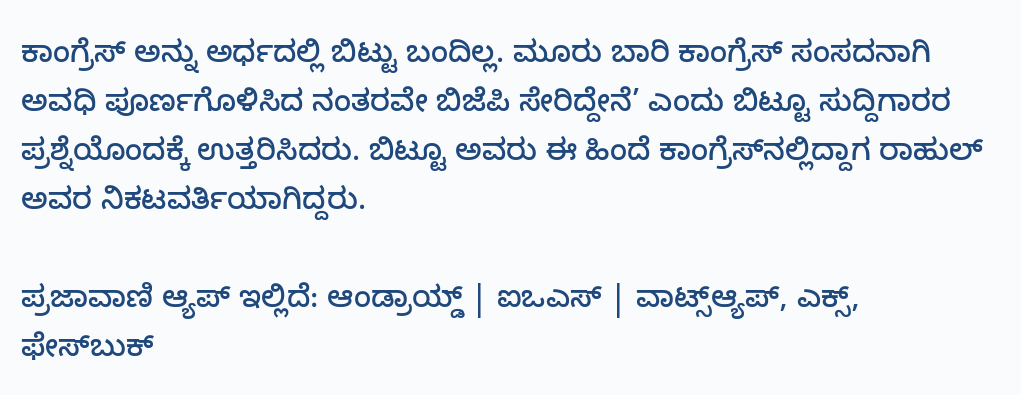ಕಾಂಗ್ರೆಸ್‌ ಅನ್ನು ಅರ್ಧದಲ್ಲಿ ಬಿಟ್ಟು ಬಂದಿಲ್ಲ. ಮೂರು ಬಾರಿ ಕಾಂಗ್ರೆಸ್‌ ಸಂಸದನಾಗಿ ಅವಧಿ ಪೂರ್ಣಗೊಳಿಸಿದ ನಂತರವೇ ಬಿಜೆಪಿ ಸೇರಿದ್ದೇನೆ’ ಎಂದು ಬಿಟ್ಟೂ ಸುದ್ದಿಗಾರರ ಪ್ರಶ್ನೆಯೊಂದಕ್ಕೆ ಉತ್ತರಿಸಿದರು. ಬಿಟ್ಟೂ ಅವರು ಈ ಹಿಂದೆ ಕಾಂಗ್ರೆಸ್‌ನಲ್ಲಿದ್ದಾಗ ರಾಹುಲ್‌ ಅವರ ನಿಕಟವರ್ತಿಯಾಗಿದ್ದರು.

ಪ್ರಜಾವಾಣಿ ಆ್ಯಪ್ ಇಲ್ಲಿದೆ: ಆಂಡ್ರಾಯ್ಡ್ | ಐಒಎಸ್ | ವಾಟ್ಸ್ಆ್ಯಪ್, ಎಕ್ಸ್, ಫೇಸ್‌ಬುಕ್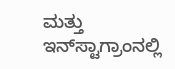ಮತ್ತು ಇನ್‌ಸ್ಟಾಗ್ರಾಂನಲ್ಲಿ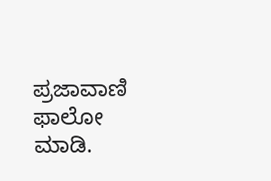ಪ್ರಜಾವಾಣಿ ಫಾಲೋ ಮಾಡಿ.